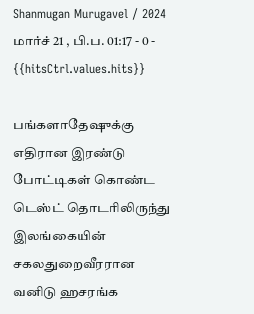Shanmugan Murugavel / 2024 மார்ச் 21 , பி.ப. 01:17 - 0 - {{hitsCtrl.values.hits}}

பங்களாதேஷுக்கு எதிரான இரண்டு போட்டிகள் கொண்ட டெஸ்ட் தொடரிலிருந்து இலங்கையின் சகலதுறைவீரரான வனிடு ஹசரங்க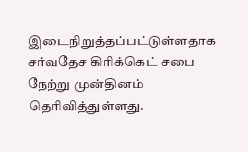இடைநிறுத்தப்பட்டுள்ளதாக சர்வதேச கிரிக்கெட் சபை நேற்று முன்தினம் தெரிவித்துள்ளது.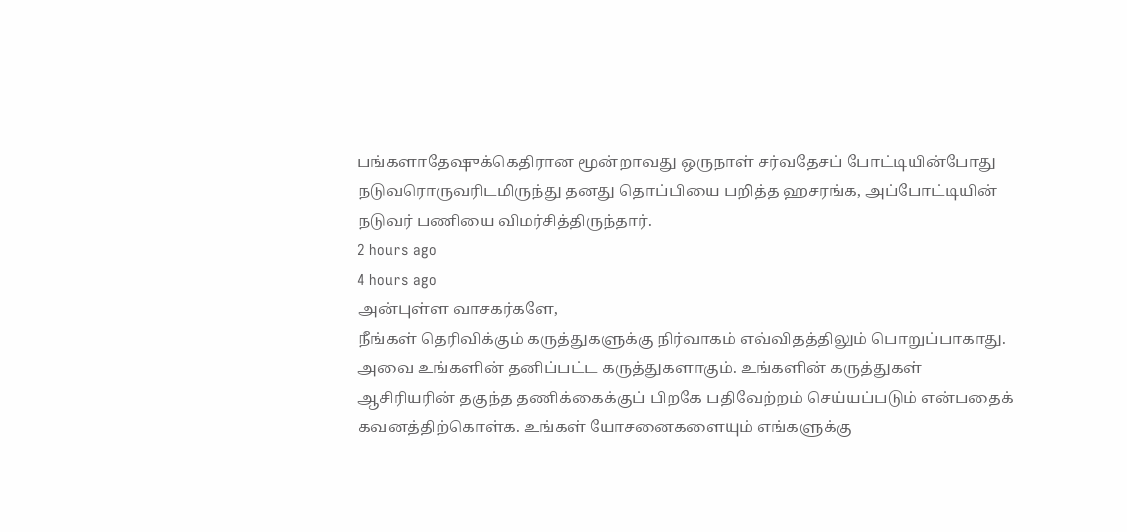பங்களாதேஷுக்கெதிரான மூன்றாவது ஒருநாள் சர்வதேசப் போட்டியின்போது நடுவரொருவரிடமிருந்து தனது தொப்பியை பறித்த ஹசரங்க, அப்போட்டியின் நடுவர் பணியை விமர்சித்திருந்தார்.
2 hours ago
4 hours ago
அன்புள்ள வாசகர்களே,
நீங்கள் தெரிவிக்கும் கருத்துகளுக்கு நிர்வாகம் எவ்விதத்திலும் பொறுப்பாகாது. அவை உங்களின் தனிப்பட்ட கருத்துகளாகும். உங்களின் கருத்துகள் ஆசிரியரின் தகுந்த தணிக்கைக்குப் பிறகே பதிவேற்றம் செய்யப்படும் என்பதைக் கவனத்திற்கொள்க. உங்கள் யோசனைகளையும் எங்களுக்கு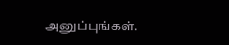அனுப்புங்கள்.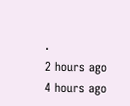.
2 hours ago
4 hours ago